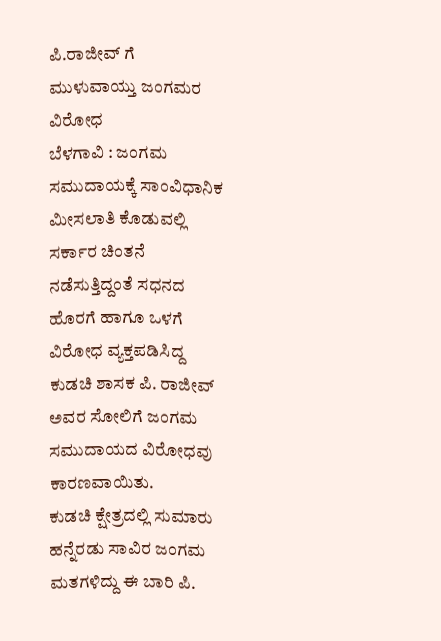ಪಿ.ರಾಜೀವ್ ಗೆ ಮುಳುವಾಯ್ತು ಜಂಗಮರ ವಿರೋಧ
ಬೆಳಗಾವಿ : ಜಂಗಮ ಸಮುದಾಯಕ್ಕೆ ಸಾಂವಿಧಾನಿಕ ಮೀಸಲಾತಿ ಕೊಡುವಲ್ಲಿ ಸರ್ಕಾರ ಚಿಂತನೆ ನಡೆಸುತ್ತಿದ್ದಂತೆ ಸಧನದ ಹೊರಗೆ ಹಾಗೂ ಒಳಗೆ ವಿರೋಧ ವ್ಯಕ್ತಪಡಿಸಿದ್ದ ಕುಡಚಿ ಶಾಸಕ ಪಿ. ರಾಜೀವ್ ಅವರ ಸೋಲಿಗೆ ಜಂಗಮ ಸಮುದಾಯದ ವಿರೋಧವು ಕಾರಣವಾಯಿತು.
ಕುಡಚಿ ಕ್ಷೇತ್ರದಲ್ಲಿ ಸುಮಾರು ಹನ್ನೆರಡು ಸಾವಿರ ಜಂಗಮ ಮತಗಳಿದ್ದು ಈ ಬಾರಿ ಪಿ.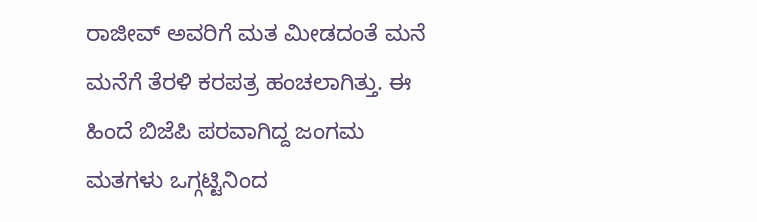ರಾಜೀವ್ ಅವರಿಗೆ ಮತ ಮೀಡದಂತೆ ಮನೆ ಮನೆಗೆ ತೆರಳಿ ಕರಪತ್ರ ಹಂಚಲಾಗಿತ್ತು. ಈ ಹಿಂದೆ ಬಿಜೆಪಿ ಪರವಾಗಿದ್ದ ಜಂಗಮ ಮತಗಳು ಒಗ್ಗಟ್ಟಿನಿಂದ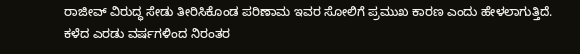ರಾಜೀವ್ ವಿರುದ್ಧ ಸೇಡು ತೀರಿಸಿಕೊಂಡ ಪರಿಣಾಮ ಇವರ ಸೋಲಿಗೆ ಪ್ರಮುಖ ಕಾರಣ ಎಂದು ಹೇಳಲಾಗುತ್ತಿದೆ.
ಕಳೆದ ಎರಡು ವರ್ಷಗಳಿಂದ ನಿರಂತರ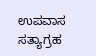ಉಪವಾಸ ಸತ್ಯಾಗ್ರಹ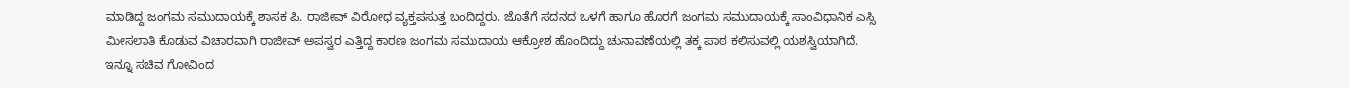ಮಾಡಿದ್ದ ಜಂಗಮ ಸಮುದಾಯಕ್ಕೆ ಶಾಸಕ ಪಿ. ರಾಜೀವ್ ವಿರೋಧ ವ್ಯಕ್ತಪಸುತ್ತ ಬಂದಿದ್ದರು. ಜೊತೆಗೆ ಸದನದ ಒಳಗೆ ಹಾಗೂ ಹೊರಗೆ ಜಂಗಮ ಸಮುದಾಯಕ್ಕೆ ಸಾಂವಿಧಾನಿಕ ಎಸ್ಸಿ ಮೀಸಲಾತಿ ಕೊಡುವ ವಿಚಾರವಾಗಿ ರಾಜೀವ್ ಅಪಸ್ವರ ಎತ್ತಿದ್ದ ಕಾರಣ ಜಂಗಮ ಸಮುದಾಯ ಆಕ್ರೋಶ ಹೊಂದಿದ್ದು ಚುನಾವಣೆಯಲ್ಲಿ ತಕ್ಕ ಪಾಠ ಕಲಿಸುವಲ್ಲಿ ಯಶಸ್ವಿಯಾಗಿದೆ.
ಇನ್ನೂ ಸಚಿವ ಗೋವಿಂದ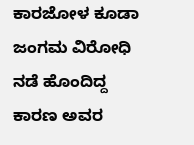ಕಾರಜೋಳ ಕೂಡಾ ಜಂಗಮ ವಿರೋಧಿ ನಡೆ ಹೊಂದಿದ್ದ ಕಾರಣ ಅವರ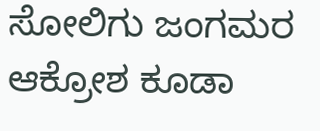ಸೋಲಿಗು ಜಂಗಮರ ಆಕ್ರೋಶ ಕೂಡಾ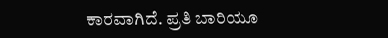ಕಾರವಾಗಿದೆ. ಪ್ರತಿ ಬಾರಿಯೂ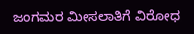ಜಂಗಮರ ಮೀಸಲಾತಿಗೆ ವಿರೋಧ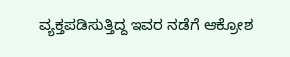ವ್ಯಕ್ತಪಡಿಸುತ್ತಿದ್ದ ಇವರ ನಡೆಗೆ ಆಕ್ರೋಶ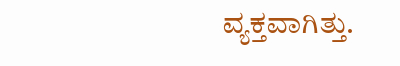ವ್ಯಕ್ತವಾಗಿತ್ತು.